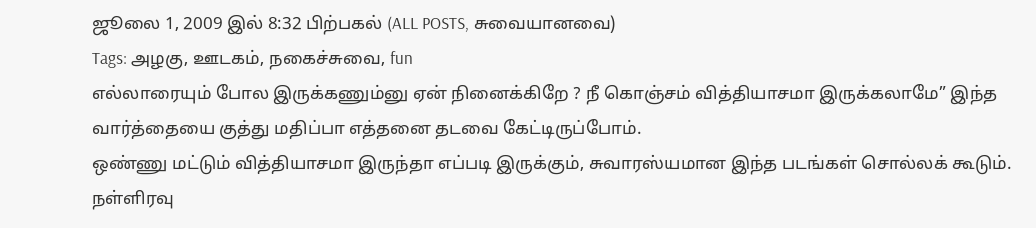ஜூலை 1, 2009 இல் 8:32 பிற்பகல் (ALL POSTS, சுவையானவை)
Tags: அழகு, ஊடகம், நகைச்சுவை, fun
எல்லாரையும் போல இருக்கணும்னு ஏன் நினைக்கிறே ? நீ கொஞ்சம் வித்தியாசமா இருக்கலாமே” இந்த வார்த்தையை குத்து மதிப்பா எத்தனை தடவை கேட்டிருப்போம்.
ஒண்ணு மட்டும் வித்தியாசமா இருந்தா எப்படி இருக்கும், சுவாரஸ்யமான இந்த படங்கள் சொல்லக் கூடும்.
நள்ளிரவு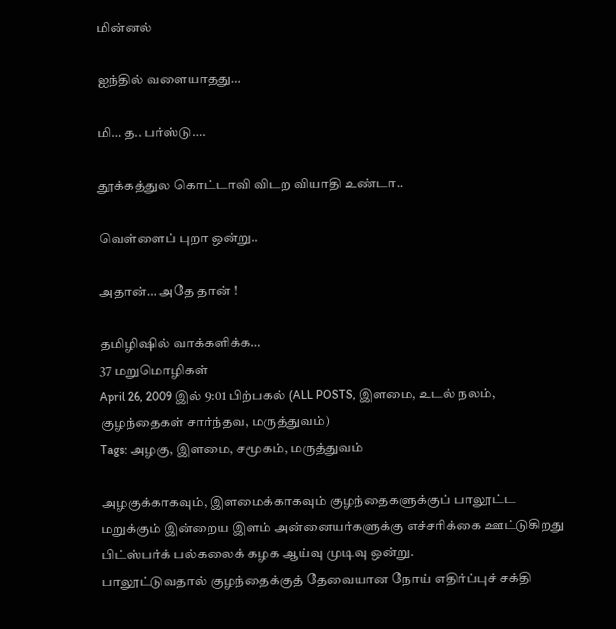மின்னல்

ஐந்தில் வளையாதது…

மி… த.. பர்ஸ்டு….

தூக்கத்துல கொட்டாவி விடற வியாதி உண்டா..

வெள்ளைப் புறா ஒன்று..

அதான்… அதே தான் !

தமிழிஷில் வாக்களிக்க…
37 மறுமொழிகள்
April 26, 2009 இல் 9:01 பிற்பகல் (ALL POSTS, இளமை, உடல் நலம், குழந்தைகள் சார்ந்தவ, மருத்துவம்)
Tags: அழகு, இளமை, சமூகம், மருத்துவம்

அழகுக்காகவும், இளமைக்காகவும் குழந்தைகளுக்குப் பாலூட்ட மறுக்கும் இன்றைய இளம் அன்னையர்களுக்கு எச்சரிக்கை ஊட்டுகிறது பிட்ஸ்பர்க் பல்கலைக் கழக ஆய்வு முடிவு ஒன்று.
பாலூட்டுவதால் குழந்தைக்குத் தேவையான நோய் எதிர்ப்புச் சக்தி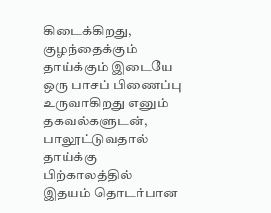கிடைக்கிறது, குழந்தைக்கும் தாய்க்கும் இடையே ஒரு பாசப் பிணைப்பு உருவாகிறது எனும் தகவல்களுடன், பாலூட்டுவதால் தாய்க்கு பிற்காலத்தில் இதயம் தொடர்பான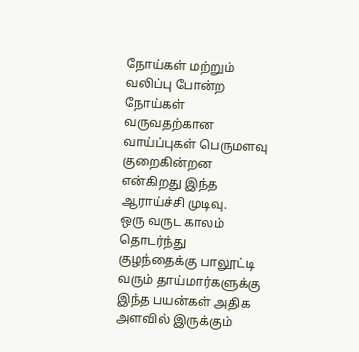நோய்கள் மற்றும் வலிப்பு போன்ற நோய்கள் வருவதற்கான வாய்ப்புகள் பெருமளவு குறைகின்றன என்கிறது இந்த ஆராய்ச்சி முடிவு.
ஒரு வருட காலம் தொடர்ந்து குழந்தைக்கு பாலூட்டி வரும் தாய்மார்களுக்கு இந்த பயன்கள் அதிக அளவில் இருக்கும்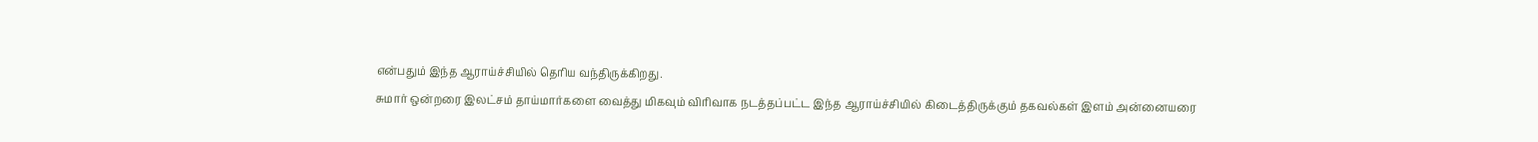என்பதும் இந்த ஆராய்ச்சியில் தெரிய வந்திருக்கிறது.
சுமார் ஒன்றரை இலட்சம் தாய்மார்களை வைத்து மிகவும் விரிவாக நடத்தப்பட்ட இந்த ஆராய்ச்சியில் கிடைத்திருக்கும் தகவல்கள் இளம் அன்னையரை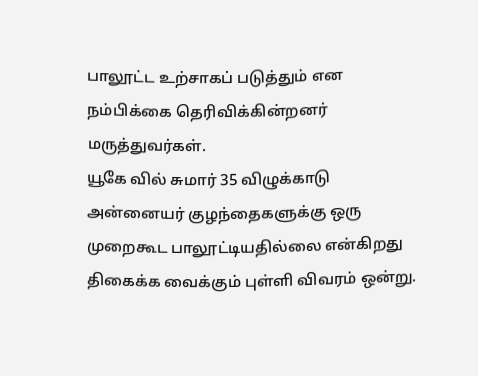பாலூட்ட உற்சாகப் படுத்தும் என நம்பிக்கை தெரிவிக்கின்றனர் மருத்துவர்கள்.
யூகே வில் சுமார் 35 விழுக்காடு அன்னையர் குழந்தைகளுக்கு ஒரு முறைகூட பாலூட்டியதில்லை என்கிறது திகைக்க வைக்கும் புள்ளி விவரம் ஒன்று.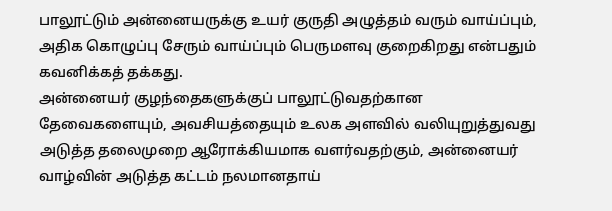பாலூட்டும் அன்னையருக்கு உயர் குருதி அழுத்தம் வரும் வாய்ப்பும், அதிக கொழுப்பு சேரும் வாய்ப்பும் பெருமளவு குறைகிறது என்பதும் கவனிக்கத் தக்கது.
அன்னையர் குழந்தைகளுக்குப் பாலூட்டுவதற்கான தேவைகளையும், அவசியத்தையும் உலக அளவில் வலியுறுத்துவது அடுத்த தலைமுறை ஆரோக்கியமாக வளர்வதற்கும், அன்னையர் வாழ்வின் அடுத்த கட்டம் நலமானதாய்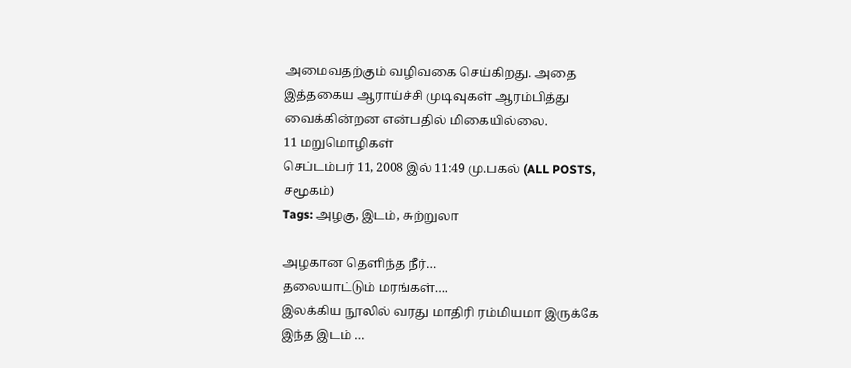அமைவதற்கும் வழிவகை செய்கிறது. அதை இத்தகைய ஆராய்ச்சி முடிவுகள் ஆரம்பித்து வைக்கின்றன என்பதில் மிகையில்லை.
11 மறுமொழிகள்
செப்டம்பர் 11, 2008 இல் 11:49 மு.பகல் (ALL POSTS, சமூகம்)
Tags: அழகு, இடம், சுற்றுலா

அழகான தெளிந்த நீர்…
தலையாட்டும் மரங்கள்….
இலக்கிய நூலில் வரது மாதிரி ரம்மியமா இருக்கே இந்த இடம் …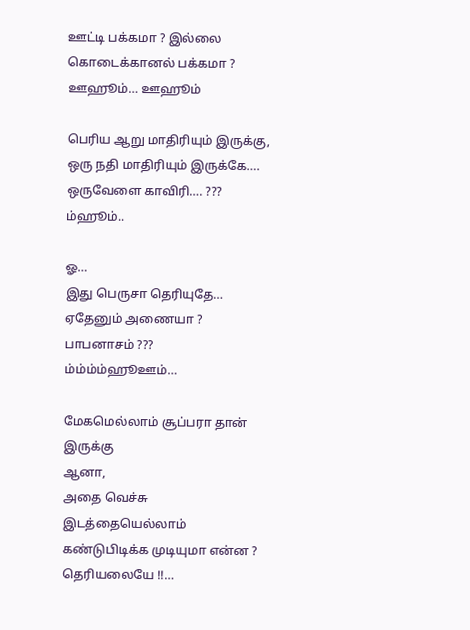ஊட்டி பக்கமா ? இல்லை கொடைக்கானல் பக்கமா ?
ஊஹூம்… ஊஹூம்

பெரிய ஆறு மாதிரியும் இருக்கு,
ஒரு நதி மாதிரியும் இருக்கே….
ஒருவேளை காவிரி…. ???
ம்ஹூம்..

ஓ…
இது பெருசா தெரியுதே…
ஏதேனும் அணையா ?
பாபனாசம் ???
ம்ம்ம்ம்ஹூஊம்…

மேகமெல்லாம் சூப்பரா தான் இருக்கு
ஆனா,
அதை வெச்சு இடத்தையெல்லாம் கண்டுபிடிக்க முடியுமா என்ன ?
தெரியலையே !!…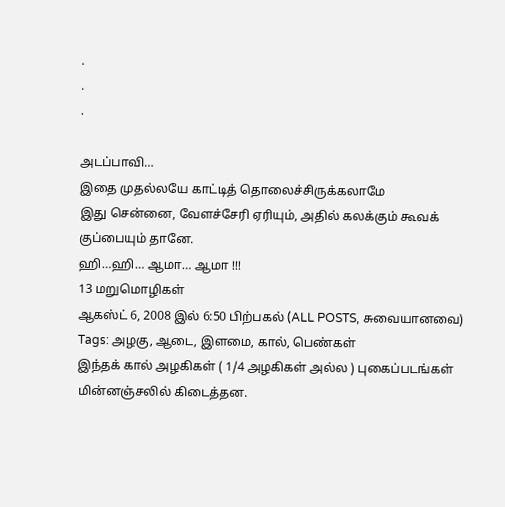.
.
.

அடப்பாவி…
இதை முதல்லயே காட்டித் தொலைச்சிருக்கலாமே
இது சென்னை, வேளச்சேரி ஏரியும், அதில் கலக்கும் கூவக் குப்பையும் தானே.
ஹி…ஹி… ஆமா… ஆமா !!!
13 மறுமொழிகள்
ஆகஸ்ட் 6, 2008 இல் 6:50 பிற்பகல் (ALL POSTS, சுவையானவை)
Tags: அழகு, ஆடை, இளமை, கால், பெண்கள்
இந்தக் கால் அழகிகள் ( 1/4 அழகிகள் அல்ல ) புகைப்படங்கள் மின்னஞ்சலில் கிடைத்தன.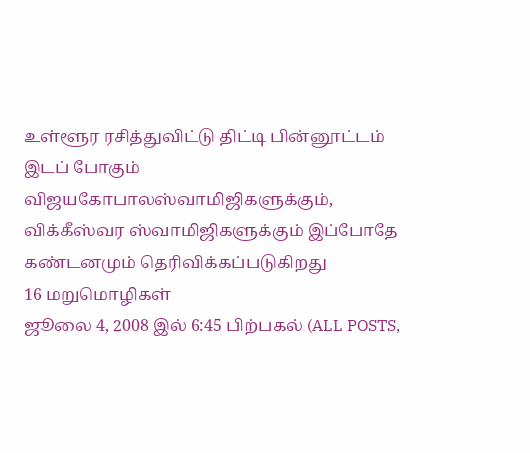உள்ளூர ரசித்துவிட்டு திட்டி பின்னூட்டம் இடப் போகும் விஜயகோபாலஸ்வாமிஜிகளுக்கும், விக்கீஸ்வர ஸ்வாமிஜிகளுக்கும் இப்போதே கண்டனமும் தெரிவிக்கப்படுகிறது
16 மறுமொழிகள்
ஜூலை 4, 2008 இல் 6:45 பிற்பகல் (ALL POSTS,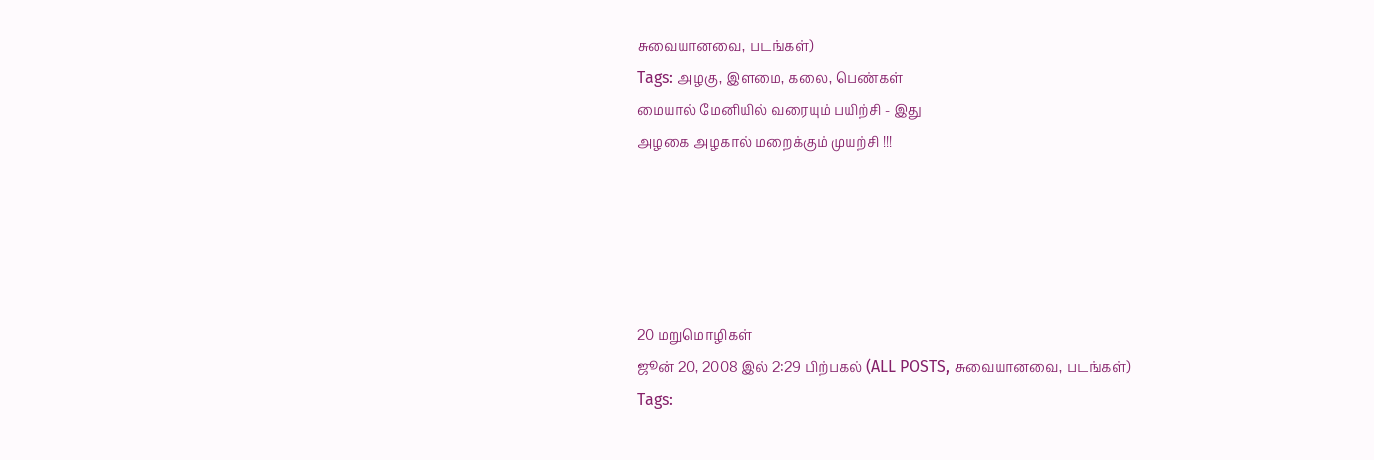சுவையானவை, படங்கள்)
Tags: அழகு, இளமை, கலை, பெண்கள்
மையால் மேனியில் வரையும் பயிற்சி - இது
அழகை அழகால் மறைக்கும் முயற்சி !!!





20 மறுமொழிகள்
ஜூன் 20, 2008 இல் 2:29 பிற்பகல் (ALL POSTS, சுவையானவை, படங்கள்)
Tags: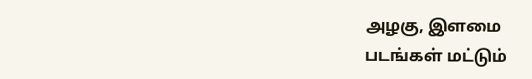அழகு, இளமை
படங்கள் மட்டும்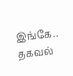இங்கே.. தகவல்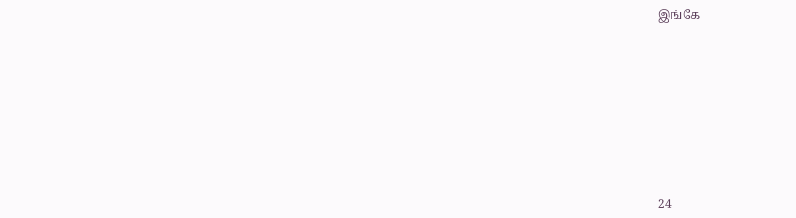இங்கே










24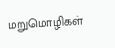மறுமொழிகள்